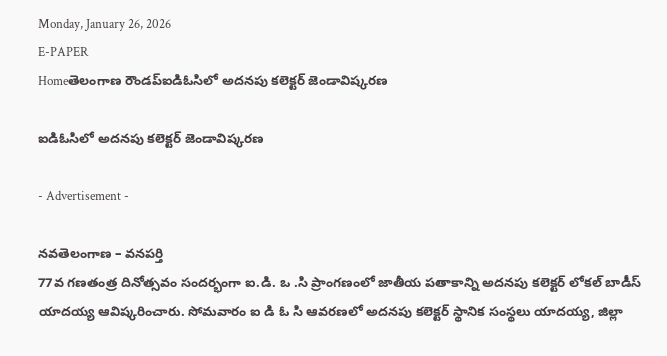Monday, January 26, 2026
E-PAPER
Homeతెలంగాణ రౌండప్ఐడిఓసిలో అదనపు కలెక్టర్ జెండావిష్కరణ

ఐడిఓసిలో అదనపు కలెక్టర్ జెండావిష్కరణ

- Advertisement -

నవతెలంగాణ – వనపర్తి
77వ గణతంత్ర దినోత్సవం సందర్భంగా ఐ.డి. ఒ .సి ప్రాంగణంలో జాతీయ పతాకాన్ని అదనపు కలెక్టర్ లోకల్ బాడీస్ యాదయ్య ఆవిష్కరించారు. సోమవారం ఐ డి ఓ సి ఆవరణలో అదనపు కలెక్టర్ స్థానిక సంస్థలు యాదయ్య, జిల్లా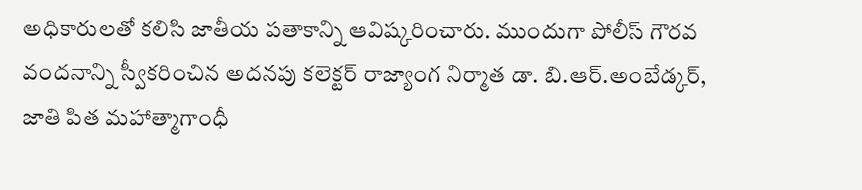అధికారులతో కలిసి జాతీయ పతాకాన్ని ఆవిష్కరించారు. ముందుగా పోలీస్ గౌరవ వందనాన్ని స్వీకరించిన అదనపు కలెక్టర్ రాజ్యాంగ నిర్మాత డా. బి.ఆర్.అంబేడ్కర్, జాతి పిత మహాత్మాగాంధీ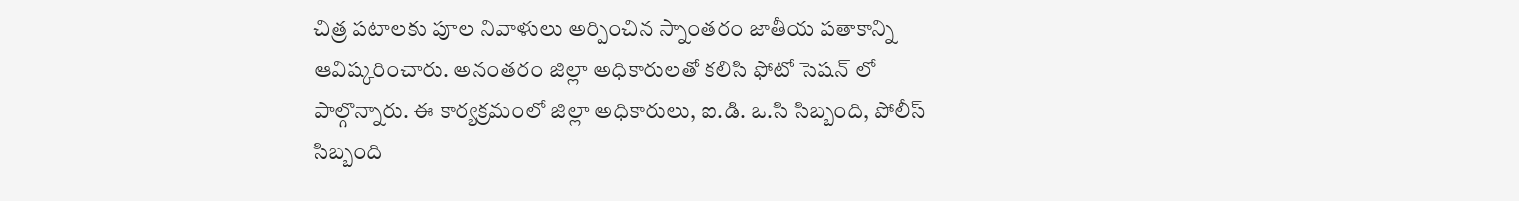చిత్ర పటాలకు పూల నివాళులు అర్పించిన స్నాంతరం జాతీయ పతాకాన్ని ఆవిష్కరించారు. అనంతరం జిల్లా అధికారులతో కలిసి ఫోటో సెషన్ లో పాల్గొన్నారు. ఈ కార్యక్రమంలో జిల్లా అధికారులు, ఐ.డి. ఒ.సి సిబ్బంది, పోలీస్ సిబ్బంది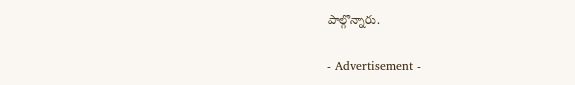పాల్గొన్నారు.

- Advertisement -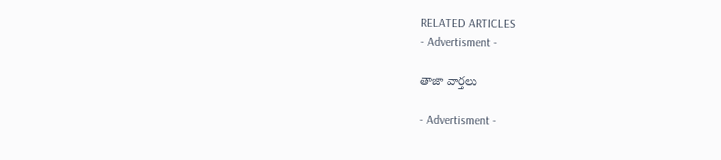RELATED ARTICLES
- Advertisment -

తాజా వార్తలు

- Advertisment -